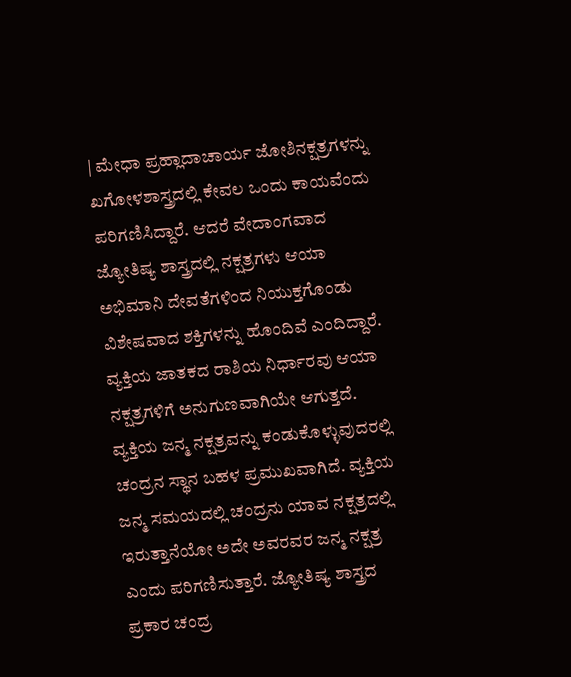| ಮೇಧಾ ಪ್ರಹ್ಲಾದಾಚಾರ್ಯ ಜೋಶಿನಕ್ಷತ್ರಗಳನ್ನು ಖಗೋಳಶಾಸ್ತ್ರದಲ್ಲಿ ಕೇವಲ ಒಂದು ಕಾಯವೆಂದು ಪರಿಗಣಿಸಿದ್ದಾರೆ. ಆದರೆ ವೇದಾಂಗವಾದ ಜ್ಯೋತಿಷ್ಯ ಶಾಸ್ತ್ರದಲ್ಲಿ ನಕ್ಷತ್ರಗಳು ಆಯಾ ಅಭಿಮಾನಿ ದೇವತೆಗಳಿಂದ ನಿಯುಕ್ತಗೊಂಡು ವಿಶೇಷವಾದ ಶಕ್ತಿಗಳನ್ನು ಹೊಂದಿವೆ ಎಂದಿದ್ದಾರೆ. ವ್ಯಕ್ತಿಯ ಜಾತಕದ ರಾಶಿಯ ನಿರ್ಧಾರವು ಆಯಾ ನಕ್ಷತ್ರಗಳಿಗೆ ಅನುಗುಣವಾಗಿಯೇ ಆಗುತ್ತದೆ. ವ್ಯಕ್ತಿಯ ಜನ್ಮ ನಕ್ಷತ್ರವನ್ನು ಕಂಡುಕೊಳ್ಳುವುದರಲ್ಲಿ ಚಂದ್ರನ ಸ್ಥಾನ ಬಹಳ ಪ್ರಮುಖವಾಗಿದೆ. ವ್ಯಕ್ತಿಯ ಜನ್ಮ ಸಮಯದಲ್ಲಿ ಚಂದ್ರನು ಯಾವ ನಕ್ಷತ್ರದಲ್ಲಿ ಇರುತ್ತಾನೆಯೋ ಅದೇ ಅವರವರ ಜನ್ಮ ನಕ್ಷತ್ರ ಎಂದು ಪರಿಗಣಿಸುತ್ತಾರೆ. ಜ್ಯೋತಿಷ್ಯ ಶಾಸ್ತ್ರದ ಪ್ರಕಾರ ಚಂದ್ರ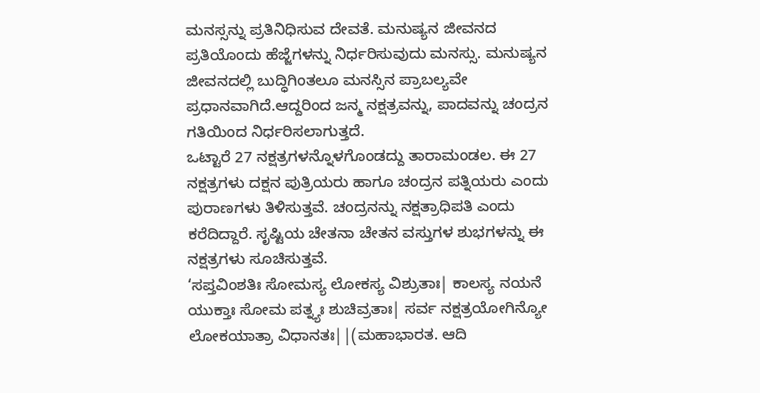ಮನಸ್ಸನ್ನು ಪ್ರತಿನಿಧಿಸುವ ದೇವತೆ. ಮನುಷ್ಯನ ಜೀವನದ ಪ್ರತಿಯೊಂದು ಹೆಜ್ಜೆಗಳನ್ನು ನಿರ್ಧರಿಸುವುದು ಮನಸ್ಸು. ಮನುಷ್ಯನ ಜೀವನದಲ್ಲಿ ಬುದ್ಧಿಗಿಂತಲೂ ಮನಸ್ಸಿನ ಪ್ರಾಬಲ್ಯವೇ ಪ್ರಧಾನವಾಗಿದೆ.ಆದ್ದರಿಂದ ಜನ್ಮ ನಕ್ಷತ್ರವನ್ನು, ಪಾದವನ್ನು ಚಂದ್ರನ ಗತಿಯಿಂದ ನಿರ್ಧರಿಸಲಾಗುತ್ತದೆ.
ಒಟ್ಟಾರೆ 27 ನಕ್ಷತ್ರಗಳನ್ನೊಳಗೊಂಡದ್ದು ತಾರಾಮಂಡಲ. ಈ 27 ನಕ್ಷತ್ರಗಳು ದಕ್ಷನ ಪುತ್ರಿಯರು ಹಾಗೂ ಚಂದ್ರನ ಪತ್ನಿಯರು ಎಂದು ಪುರಾಣಗಳು ತಿಳಿಸುತ್ತವೆ. ಚಂದ್ರನನ್ನು ನಕ್ಷತ್ರಾಧಿಪತಿ ಎಂದು ಕರೆದಿದ್ದಾರೆ. ಸೃಷ್ಟಿಯ ಚೇತನಾ ಚೇತನ ವಸ್ತುಗಳ ಶುಭಗಳನ್ನು ಈ ನಕ್ಷತ್ರಗಳು ಸೂಚಿಸುತ್ತವೆ.
‘ಸಪ್ತವಿಂಶತಿಃ ಸೋಮಸ್ಯ ಲೋಕಸ್ಯ ವಿಶ್ರುತಾಃ| ಕಾಲಸ್ಯ ನಯನೆ ಯುಕ್ತಾಃ ಸೋಮ ಪತ್ನ್ಯಃ ಶುಚಿವ್ರತಾಃ| ಸರ್ವ ನಕ್ಷತ್ರಯೋಗಿನ್ಯೋ ಲೋಕಯಾತ್ರಾ ವಿಧಾನತಃ||(ಮಹಾಭಾರತ. ಆದಿ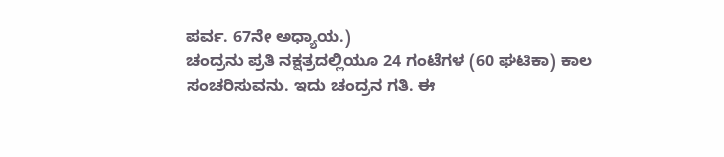ಪರ್ವ. 67ನೇ ಅಧ್ಯಾಯ.)
ಚಂದ್ರನು ಪ್ರತಿ ನಕ್ಷತ್ರದಲ್ಲಿಯೂ 24 ಗಂಟೆಗಳ (60 ಘಟಿಕಾ) ಕಾಲ ಸಂಚರಿಸುವನು. ಇದು ಚಂದ್ರನ ಗತಿ. ಈ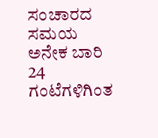ಸಂಚಾರದ ಸಮಯ ಅನೇಕ ಬಾರಿ 24 ಗಂಟೆಗಳಿಗಿಂತ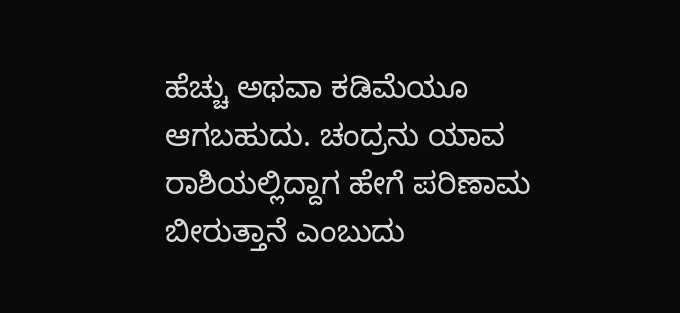ಹೆಚ್ಚು ಅಥವಾ ಕಡಿಮೆಯೂ ಆಗಬಹುದು. ಚಂದ್ರನು ಯಾವ ರಾಶಿಯಲ್ಲಿದ್ದಾಗ ಹೇಗೆ ಪರಿಣಾಮ ಬೀರುತ್ತಾನೆ ಎಂಬುದು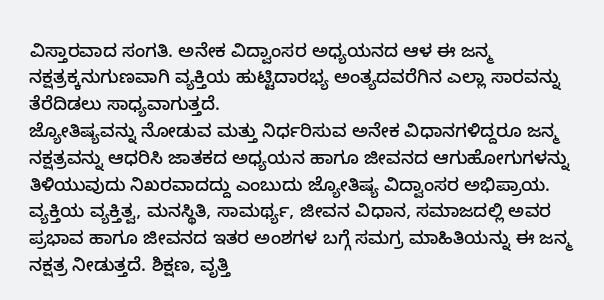ವಿಸ್ತಾರವಾದ ಸಂಗತಿ. ಅನೇಕ ವಿದ್ವಾಂಸರ ಅಧ್ಯಯನದ ಆಳ ಈ ಜನ್ಮ ನಕ್ಷತ್ರಕ್ಕನುಗುಣವಾಗಿ ವ್ಯಕ್ತಿಯ ಹುಟ್ಟಿದಾರಭ್ಯ ಅಂತ್ಯದವರೆಗಿನ ಎಲ್ಲಾ ಸಾರವನ್ನು ತೆರೆದಿಡಲು ಸಾಧ್ಯವಾಗುತ್ತದೆ.
ಜ್ಯೋತಿಷ್ಯವನ್ನು ನೋಡುವ ಮತ್ತು ನಿರ್ಧರಿಸುವ ಅನೇಕ ವಿಧಾನಗಳಿದ್ದರೂ ಜನ್ಮ ನಕ್ಷತ್ರವನ್ನು ಆಧರಿಸಿ ಜಾತಕದ ಅಧ್ಯಯನ ಹಾಗೂ ಜೀವನದ ಆಗುಹೋಗುಗಳನ್ನು ತಿಳಿಯುವುದು ನಿಖರವಾದದ್ದು ಎಂಬುದು ಜ್ಯೋತಿಷ್ಯ ವಿದ್ವಾಂಸರ ಅಭಿಪ್ರಾಯ. ವ್ಯಕ್ತಿಯ ವ್ಯಕ್ತಿತ್ವ, ಮನಸ್ಥಿತಿ, ಸಾಮರ್ಥ್ಯ, ಜೀವನ ವಿಧಾನ, ಸಮಾಜದಲ್ಲಿ ಅವರ ಪ್ರಭಾವ ಹಾಗೂ ಜೀವನದ ಇತರ ಅಂಶಗಳ ಬಗ್ಗೆ ಸಮಗ್ರ ಮಾಹಿತಿಯನ್ನು ಈ ಜನ್ಮ ನಕ್ಷತ್ರ ನೀಡುತ್ತದೆ. ಶಿಕ್ಷಣ, ವೃತ್ತಿ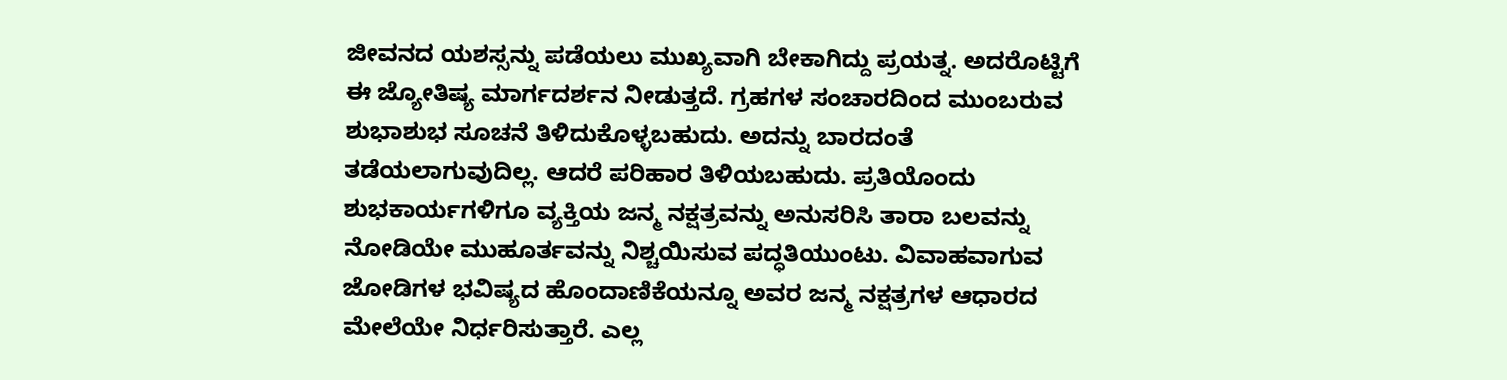ಜೀವನದ ಯಶಸ್ಸನ್ನು ಪಡೆಯಲು ಮುಖ್ಯವಾಗಿ ಬೇಕಾಗಿದ್ದು ಪ್ರಯತ್ನ. ಅದರೊಟ್ಟಿಗೆ ಈ ಜ್ಯೋತಿಷ್ಯ ಮಾರ್ಗದರ್ಶನ ನೀಡುತ್ತದೆ. ಗ್ರಹಗಳ ಸಂಚಾರದಿಂದ ಮುಂಬರುವ ಶುಭಾಶುಭ ಸೂಚನೆ ತಿಳಿದುಕೊಳ್ಳಬಹುದು. ಅದನ್ನು ಬಾರದಂತೆ ತಡೆಯಲಾಗುವುದಿಲ್ಲ. ಆದರೆ ಪರಿಹಾರ ತಿಳಿಯಬಹುದು. ಪ್ರತಿಯೊಂದು ಶುಭಕಾರ್ಯಗಳಿಗೂ ವ್ಯಕ್ತಿಯ ಜನ್ಮ ನಕ್ಷತ್ರವನ್ನು ಅನುಸರಿಸಿ ತಾರಾ ಬಲವನ್ನು ನೋಡಿಯೇ ಮುಹೂರ್ತವನ್ನು ನಿಶ್ಚಯಿಸುವ ಪದ್ಧತಿಯುಂಟು. ವಿವಾಹವಾಗುವ ಜೋಡಿಗಳ ಭವಿಷ್ಯದ ಹೊಂದಾಣಿಕೆಯನ್ನೂ ಅವರ ಜನ್ಮ ನಕ್ಷತ್ರಗಳ ಆಧಾರದ ಮೇಲೆಯೇ ನಿರ್ಧರಿಸುತ್ತಾರೆ. ಎಲ್ಲ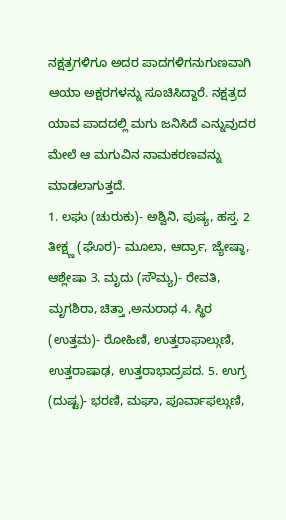ನಕ್ಷತ್ರಗಳಿಗೂ ಅದರ ಪಾದಗಳಿಗನುಗುಣವಾಗಿ ಆಯಾ ಅಕ್ಷರಗಳನ್ನು ಸೂಚಿಸಿದ್ದಾರೆ. ನಕ್ಷತ್ರದ ಯಾವ ಪಾದದಲ್ಲಿ ಮಗು ಜನಿಸಿದೆ ಎನ್ನುವುದರ ಮೇಲೆ ಆ ಮಗುವಿನ ನಾಮಕರಣವನ್ನು ಮಾಡಲಾಗುತ್ತದೆ.
1. ಲಘು (ಚುರುಕು)- ಅಶ್ವಿನಿ, ಪುಷ್ಯ, ಹಸ್ತ. 2 ತೀಕ್ಷ್ಣ (ಘೊರ)- ಮೂಲಾ, ಆರ್ದ್ರಾ, ಜ್ಯೇಷ್ಠಾ, ಆಶ್ಲೇಷಾ 3. ಮೃದು (ಸೌಮ್ಯ)- ರೇವತಿ, ಮೃಗಶಿರಾ, ಚಿತ್ತಾ ,ಅನುರಾಧ 4. ಸ್ಥಿರ (ಉತ್ತಮ)- ರೋಹಿಣಿ, ಉತ್ತರಾಫಾಲ್ಗುಣಿ, ಉತ್ತರಾಷಾಢ, ಉತ್ತರಾಭಾದ್ರಪದ. 5. ಉಗ್ರ (ದುಷ್ಟ)- ಭರಣಿ, ಮಘಾ, ಪೂರ್ವಾಫಲ್ಗುಣಿ,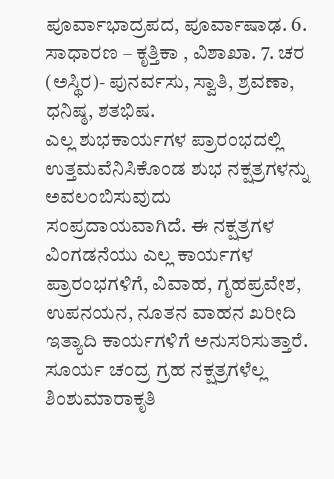ಪೂರ್ವಾಭಾದ್ರಪದ, ಪೂರ್ವಾಷಾಢ. 6. ಸಾಧಾರಣ – ಕೃತ್ತಿಕಾ , ವಿಶಾಖಾ. 7. ಚರ (ಅಸ್ಥಿರ)- ಪುನರ್ವಸು, ಸ್ವಾತಿ, ಶ್ರವಣಾ, ಧನಿಷ್ಠ, ಶತಭಿಷ.
ಎಲ್ಲ ಶುಭಕಾರ್ಯಗಳ ಪ್ರಾರಂಭದಲ್ಲಿ ಉತ್ತಮವೆನಿಸಿಕೊಂಡ ಶುಭ ನಕ್ಷತ್ರಗಳನ್ನು ಅವಲಂಬಿಸುವುದು ಸಂಪ್ರದಾಯವಾಗಿದೆ. ಈ ನಕ್ಷತ್ರಗಳ ವಿಂಗಡನೆಯು ಎಲ್ಲ ಕಾರ್ಯಗಳ ಪ್ರಾರಂಭಗಳಿಗೆ, ವಿವಾಹ, ಗೃಹಪ್ರವೇಶ, ಉಪನಯನ, ನೂತನ ವಾಹನ ಖರೀದಿ ಇತ್ಯಾದಿ ಕಾರ್ಯಗಳಿಗೆ ಅನುಸರಿಸುತ್ತಾರೆ.
ಸೂರ್ಯ ಚಂದ್ರ ಗ್ರಹ ನಕ್ಷತ್ರಗಳೆಲ್ಲ ಶಿಂಶುಮಾರಾಕೃತಿ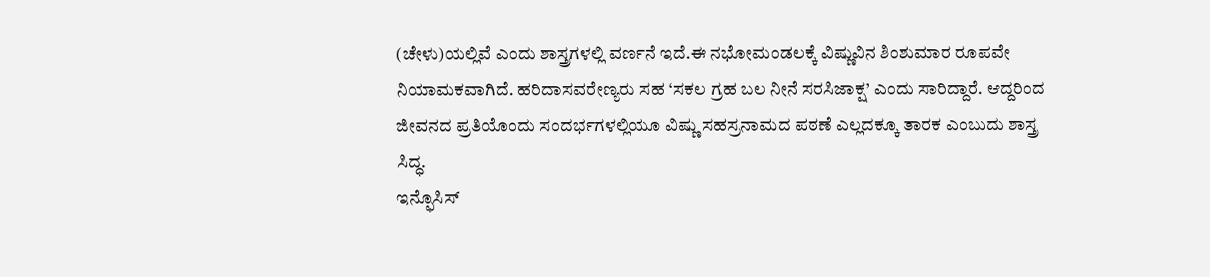(ಚೇಳು)ಯಲ್ಲಿವೆ ಎಂದು ಶಾಸ್ತ್ರಗಳಲ್ಲಿ ವರ್ಣನೆ ಇದೆ.ಈ ನಭೋಮಂಡಲಕ್ಕೆ ವಿಷ್ಣುವಿನ ಶಿಂಶುಮಾರ ರೂಪವೇ ನಿಯಾಮಕವಾಗಿದೆ. ಹರಿದಾಸವರೇಣ್ಯರು ಸಹ ‘ಸಕಲ ಗ್ರಹ ಬಲ ನೀನೆ ಸರಸಿಜಾಕ್ಷ’ ಎಂದು ಸಾರಿದ್ದಾರೆ. ಆದ್ದರಿಂದ ಜೀವನದ ಪ್ರತಿಯೊಂದು ಸಂದರ್ಭಗಳಲ್ಲಿಯೂ ವಿಷ್ಣು ಸಹಸ್ರನಾಮದ ಪಠಣೆ ಎಲ್ಲದಕ್ಕೂ ತಾರಕ ಎಂಬುದು ಶಾಸ್ತ್ರ ಸಿದ್ಧ.
ಇನ್ಫೊಸಿಸ್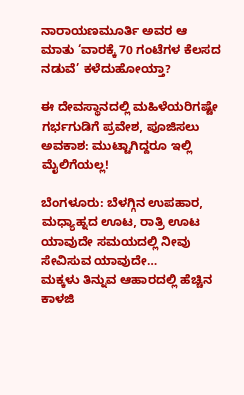ನಾರಾಯಣಮೂರ್ತಿ ಅವರ ಆ ಮಾತು ‘ವಾರಕ್ಕೆ 70 ಗಂಟೆಗಳ ಕೆಲಸದ ನಡುವೆ’ ಕಳೆದುಹೋಯ್ತಾ?

ಈ ದೇವಸ್ಥಾನದಲ್ಲಿ ಮಹಿಳೆಯರಿಗಷ್ಟೇ ಗರ್ಭಗುಡಿಗೆ ಪ್ರವೇಶ, ಪೂಜಿಸಲು ಅವಕಾಶ: ಮುಟ್ಟಾಗಿದ್ದರೂ ಇಲ್ಲಿ ಮೈಲಿಗೆಯಲ್ಲ!

ಬೆಂಗಳೂರು: ಬೆಳಗ್ಗಿನ ಉಪಹಾರ, ಮಧ್ಯಾಹ್ನದ ಊಟ, ರಾತ್ರಿ ಊಟ ಯಾವುದೇ ಸಮಯದಲ್ಲಿ ನೀವು ಸೇವಿಸುವ ಯಾವುದೇ…
ಮಕ್ಕಳು ತಿನ್ನುವ ಆಹಾರದಲ್ಲಿ ಹೆಚ್ಚಿನ ಕಾಳಜಿ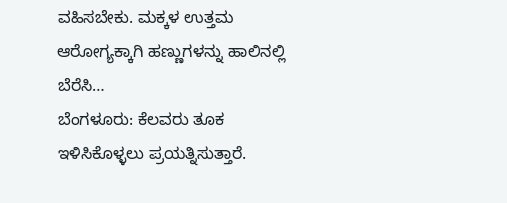ವಹಿಸಬೇಕು. ಮಕ್ಕಳ ಉತ್ತಮ ಆರೋಗ್ಯಕ್ಕಾಗಿ ಹಣ್ಣುಗಳನ್ನು ಹಾಲಿನಲ್ಲಿ ಬೆರೆಸಿ…
ಬೆಂಗಳೂರು: ಕೆಲವರು ತೂಕ ಇಳಿಸಿಕೊಳ್ಳಲು ಪ್ರಯತ್ನಿಸುತ್ತಾರೆ.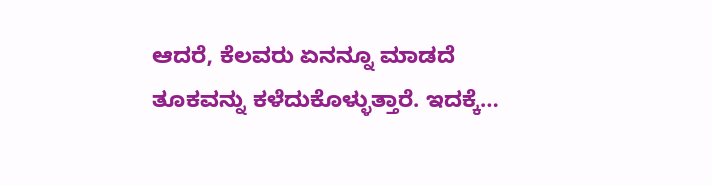ಆದರೆ, ಕೆಲವರು ಏನನ್ನೂ ಮಾಡದೆ ತೂಕವನ್ನು ಕಳೆದುಕೊಳ್ಳುತ್ತಾರೆ. ಇದಕ್ಕೆ…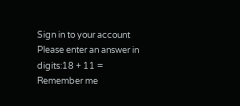Sign in to your account
Please enter an answer in digits:18 + 11 =
Remember me